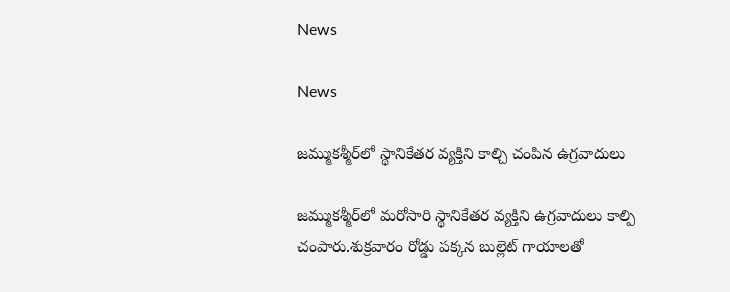News

News

జమ్ముకశ్మీర్‌లో స్థానికేతర వ్యక్తిని కాల్చి చంపిన ఉగ్రవాదులు

జమ్ముకశ్మీర్‌లో మరోసారి స్థానికేతర వ్యక్తిని ఉగ్రవాదులు కాల్పి చంపారు.శుక్రవారం రోడ్డు పక్కన బుల్లెట్‌ గాయాలతో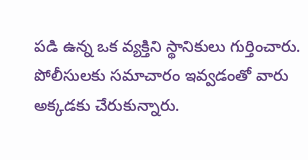పడి ఉన్న ఒక వ్యక్తిని స్థానికులు గుర్తించారు. పోలీసులకు సమాచారం ఇవ్వడంతో వారు అక్కడకు చేరుకున్నారు.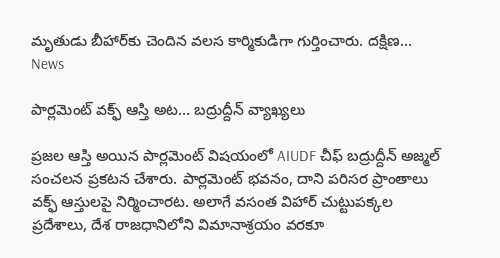మృతుడు బీహార్‌కు చెందిన వలస కార్మికుడిగా గుర్తించారు. దక్షిణ...
News

పార్లమెంట్ వక్ఫ్ ఆస్తి అట… బద్రుద్దీన్ వ్యాఖ్యలు

ప్రజల ఆస్తి అయిన పార్లమెంట్ విషయంలో AIUDF చీఫ్ బద్రుద్దీన్ అజ్మల్ సంచలన ప్రకటన చేశారు. పార్లమెంట్ భవనం, దాని పరిసర ప్రాంతాలు వక్ఫ్ ఆస్తులపై నిర్మించారట. అలాగే వసంత విహార్ చుట్టుపక్కల ప్రదేశాలు, దేశ రాజధానిలోని విమానాశ్రయం వరకూ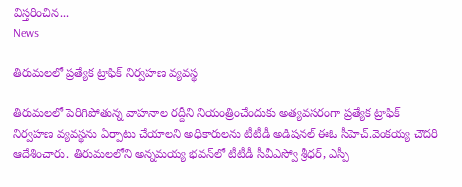విస్తరించిన...
News

తిరుమలలో ప్రత్యేక ట్రాఫిక్‌ నిర్వహణ వ్యవస్థ

తిరుమలలో పెరిగిపోతున్న వాహనాల రద్దీని నియంత్రించేందుకు అత్యవసరంగా ప్రత్యేక ట్రాఫిక్‌ నిర్వహణ వ్యవస్థను ఏర్పాటు చేయాలని అధికారులను టీటీడీ అడిషనల్‌ ఈఓ సీహెచ్‌.వెంకయ్య చౌదరి ఆదేశించారు. తిరుమలలోని అన్నమయ్య భవన్‌లో టీటీడీ సీవీఎస్వో శ్రీధర్‌, ఎస్పీ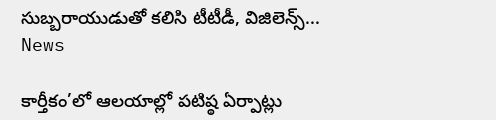సుబ్బరాయుడుతో కలిసి టీటీడీ, విజిలెన్స్‌...
News

కార్తీకం’లో ఆలయాల్లో పటిష్ఠ ఏర్పాట్లు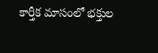కార్తీక మాసంలో భక్తుల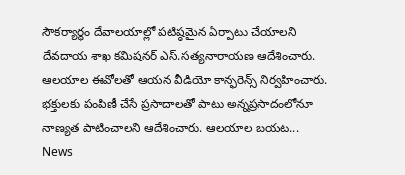సౌకర్యార్థం దేవాలయాల్లో పటిష్ఠమైన ఏర్పాటు చేయాలని దేవదాయ శాఖ కమిషనర్‌ ఎస్‌.సత్యనారాయణ ఆదేశించారు. ఆలయాల ఈవోలతో ఆయన వీడియో కాన్ఫరెన్స్‌ నిర్వహించారు. భక్తులకు పంపిణీ చేసే ప్రసాదాలతో పాటు అన్నప్రసాదంలోనూ నాణ్యత పాటించాలని ఆదేశించారు. ఆలయాల బయట...
News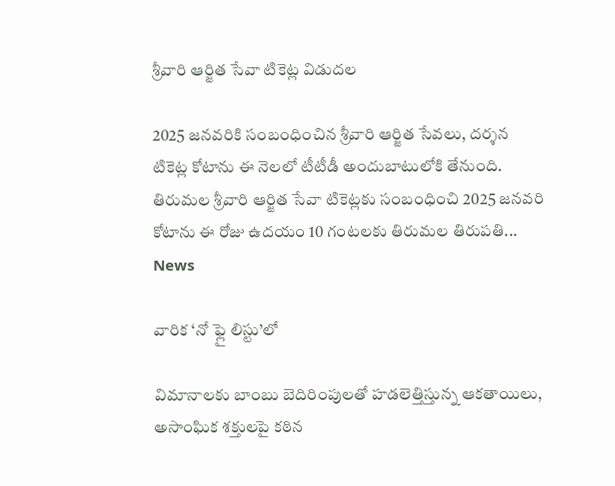శ్రీవారి ఆర్జిత సేవా టికెట్ల విడుదల

2025 జనవరికి సంబంధించిన శ్రీవారి ఆర్జిత సేవలు, దర్శన టికెట్ల కోటాను ఈ నెలలో టీటీడీ అందుబాటులోకి తేనుంది. తిరుమల శ్రీవారి ఆర్జిత సేవా టికెట్లకు సంబంధించి 2025 జనవరి కోటాను ఈ రోజు ఉదయం 10 గంటలకు తిరుమల తిరుపతి...
News

వారిక ‘నో ఫ్లై లిస్టు’లో

విమానాలకు బాంబు బెదిరింపులతో హడలెత్తిస్తున్న ఆకతాయిలు, అసాంఘిక శక్తులపై కఠిన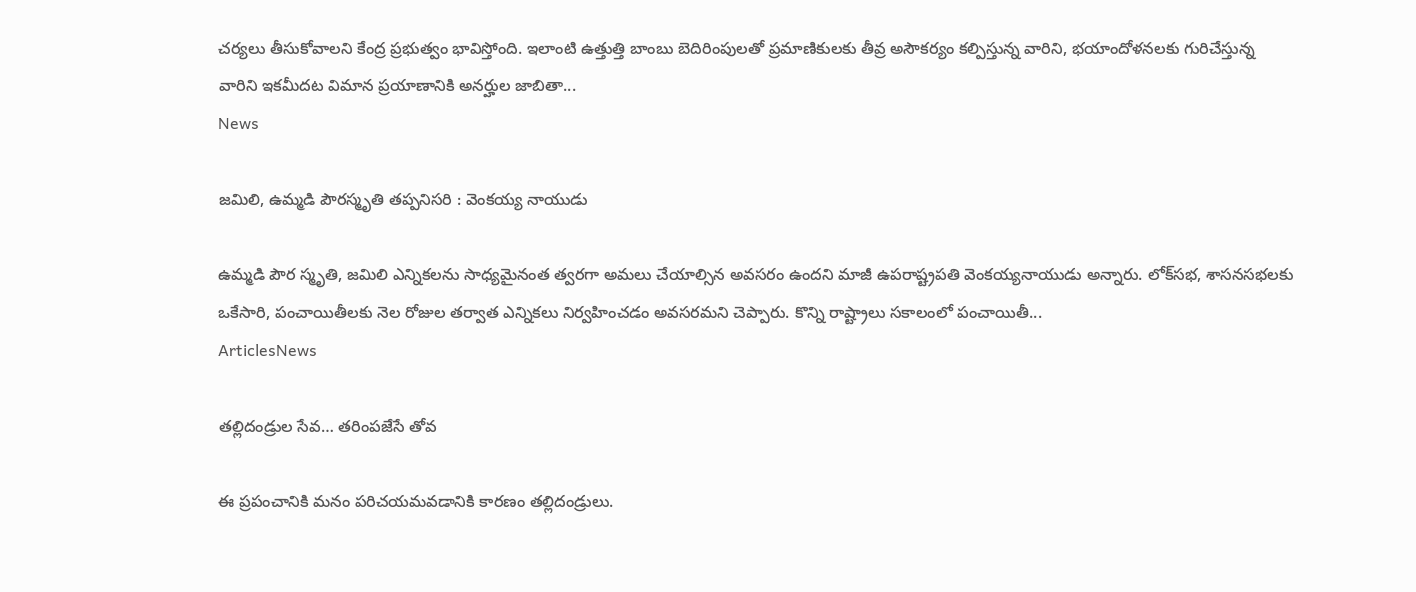చర్యలు తీసుకోవాలని కేంద్ర ప్రభుత్వం భావిస్తోంది. ఇలాంటి ఉత్తుత్తి బాంబు బెదిరింపులతో ప్రమాణికులకు తీవ్ర అసౌకర్యం కల్పిస్తున్న వారిని, భయాందోళనలకు గురిచేస్తున్న వారిని ఇకమీదట విమాన ప్రయాణానికి అనర్హుల జాబితా...
News

జమిలి, ఉమ్మడి పౌరస్మృతి తప్పనిసరి : వెంకయ్య నాయుడు

ఉమ్మడి పౌర స్మృతి, జమిలి ఎన్నికలను సాధ్యమైనంత త్వరగా అమలు చేయాల్సిన అవసరం ఉందని మాజీ ఉపరాష్ట్రపతి వెంకయ్యనాయుడు అన్నారు. లోక్‌సభ, శాసనసభలకు ఒకేసారి, పంచాయితీలకు నెల రోజుల తర్వాత ఎన్నికలు నిర్వహించడం అవసరమని చెప్పారు. కొన్ని రాష్ట్రాలు సకాలంలో పంచాయితీ...
ArticlesNews

తల్లిదండ్రుల సేవ… తరింపజేసే తోవ

ఈ ప్రపంచానికి మనం పరిచయమవడానికి కారణం తల్లిదండ్రులు.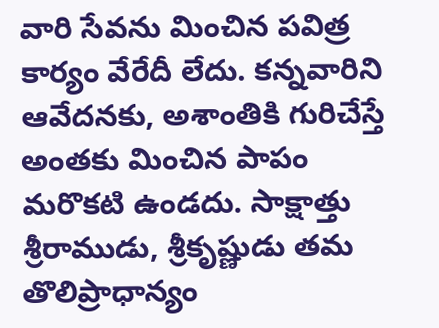వారి సేవను మించిన పవిత్ర కార్యం వేరేదీ లేదు. కన్నవారిని ఆవేదనకు, అశాంతికి గురిచేస్తే అంతకు మించిన పాపం మరొకటి ఉండదు. సాక్షాత్తు శ్రీరాముడు, శ్రీకృష్ణుడు తమ తొలిప్రాధాన్యం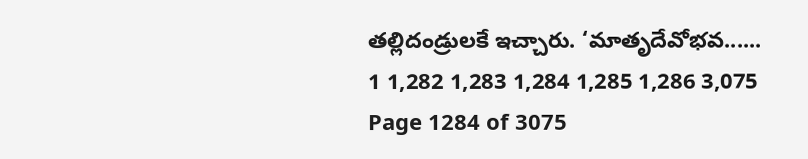తల్లిదండ్రులకే ఇచ్చారు. ‘మాతృదేవోభవ......
1 1,282 1,283 1,284 1,285 1,286 3,075
Page 1284 of 3075